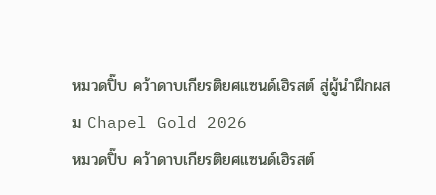หมวดปิ๊บ คว้าดาบเกียรติยศแซนด์เฮิรสต์ สู่ผู้นำฝึกผสม Chapel Gold 2026
หมวดปิ๊บ คว้าดาบเกียรติยศแซนด์เฮิรสต์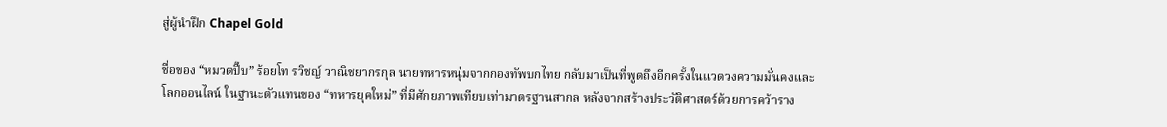สู่ผู้นำฝึก Chapel Gold

ชื่อของ “หมวดปิ๊บ” ร้อยโท รวิชญ์ วาณิชยากรกุล นายทหารหนุ่มจากกองทัพบกไทย กลับมาเป็นที่พูดถึงอีกครั้งในแวดวงความมั่นคงและโลกออนไลน์ ในฐานะตัวแทนของ “ทหารยุคใหม่” ที่มีศักยภาพเทียบเท่ามาตรฐานสากล หลังจากสร้างประวัติศาสตร์ด้วยการคว้าราง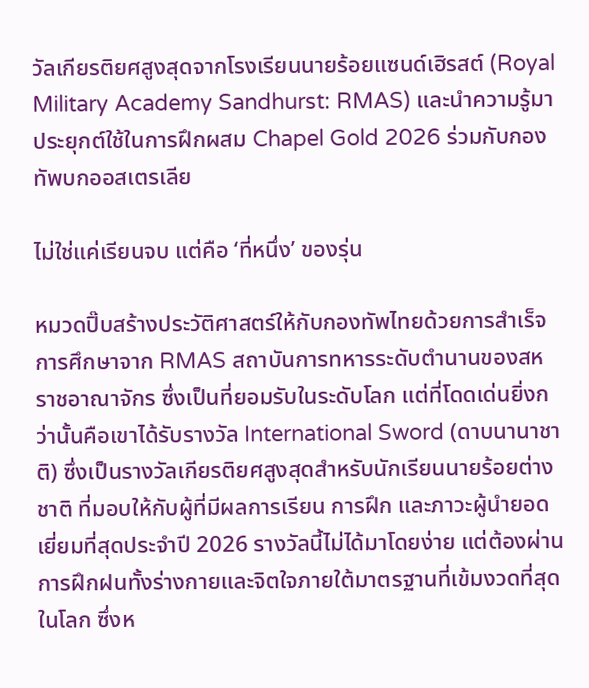วัลเกียรติยศสูงสุดจากโรงเรียนนายร้อยแซนด์เฮิรสต์ (Royal Military Academy Sandhurst: RMAS) และนำความรู้มาประยุกต์ใช้ในการฝึกผสม Chapel Gold 2026 ร่วมกับกองทัพบกออสเตรเลีย

ไม่ใช่แค่เรียนจบ แต่คือ ‘ที่หนึ่ง’ ของรุ่น

หมวดปิ๊บสร้างประวัติศาสตร์ให้กับกองทัพไทยด้วยการสำเร็จการศึกษาจาก RMAS สถาบันการทหารระดับตำนานของสหราชอาณาจักร ซึ่งเป็นที่ยอมรับในระดับโลก แต่ที่โดดเด่นยิ่งกว่านั้นคือเขาได้รับรางวัล International Sword (ดาบนานาชาติ) ซึ่งเป็นรางวัลเกียรติยศสูงสุดสำหรับนักเรียนนายร้อยต่างชาติ ที่มอบให้กับผู้ที่มีผลการเรียน การฝึก และภาวะผู้นำยอดเยี่ยมที่สุดประจำปี 2026 รางวัลนี้ไม่ได้มาโดยง่าย แต่ต้องผ่านการฝึกฝนทั้งร่างกายและจิตใจภายใต้มาตรฐานที่เข้มงวดที่สุดในโลก ซึ่งห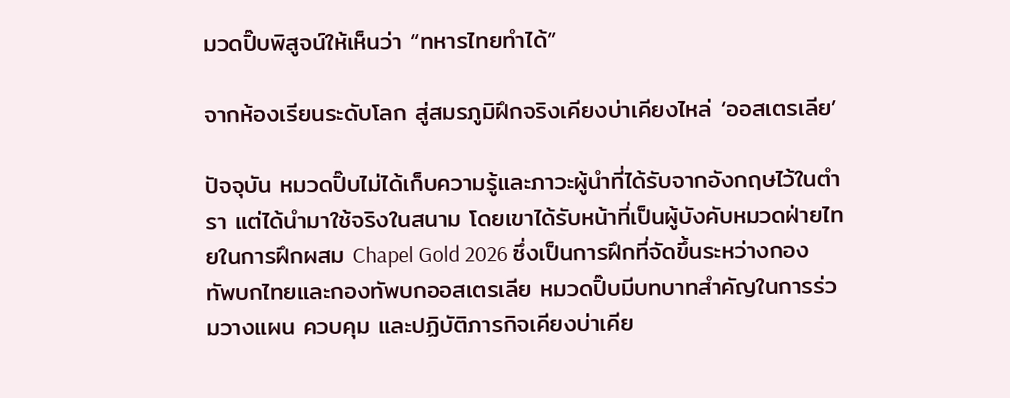มวดปิ๊บพิสูจน์ให้เห็นว่า “ทหารไทยทำได้”

จากห้องเรียนระดับโลก สู่สมรภูมิฝึกจริงเคียงบ่าเคียงไหล่ ‘ออสเตรเลีย’

ปัจจุบัน หมวดปิ๊บไม่ได้เก็บความรู้และภาวะผู้นำที่ได้รับจากอังกฤษไว้ในตำรา แต่ได้นำมาใช้จริงในสนาม โดยเขาได้รับหน้าที่เป็นผู้บังคับหมวดฝ่ายไทยในการฝึกผสม Chapel Gold 2026 ซึ่งเป็นการฝึกที่จัดขึ้นระหว่างกองทัพบกไทยและกองทัพบกออสเตรเลีย หมวดปิ๊บมีบทบาทสำคัญในการร่วมวางแผน ควบคุม และปฏิบัติภารกิจเคียงบ่าเคีย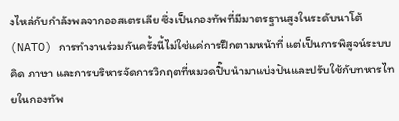งไหล่กับกำลังพลจากออสเตรเลีย ซึ่งเป็นกองทัพที่มีมาตรฐานสูงในระดับนาโต้ (NATO) การทำงานร่วมกันครั้งนี้ไม่ใช่แค่การฝึกตามหน้าที่ แต่เป็นการพิสูจน์ระบบคิด ภาษา และการบริหารจัดการวิกฤตที่หมวดปิ๊บนำมาแบ่งปันและปรับใช้กับทหารไทยในกองทัพ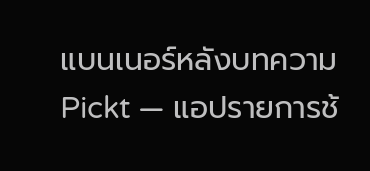แบนเนอร์หลังบทความ Pickt — แอปรายการช้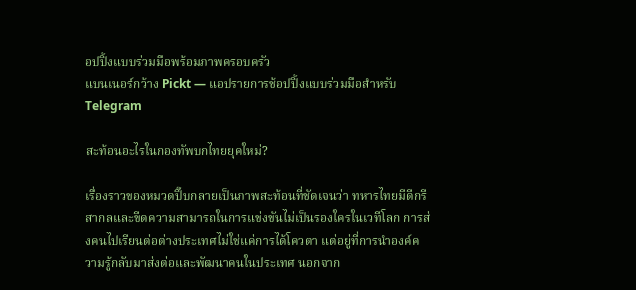อปปิ้งแบบร่วมมือพร้อมภาพครอบครัว
แบนเนอร์กว้าง Pickt — แอปรายการช้อปปิ้งแบบร่วมมือสำหรับ Telegram

สะท้อนอะไรในกองทัพบกไทยยุคใหม่?

เรื่องราวของหมวดปิ๊บกลายเป็นภาพสะท้อนที่ชัดเจนว่า ทหารไทยมีดีกรีสากลและขีดความสามารถในการแข่งขันไม่เป็นรองใครในเวทีโลก การส่งคนไปเรียนต่อต่างประเทศไม่ใช่แค่การได้โควตา แต่อยู่ที่การนำองค์ความรู้กลับมาส่งต่อและพัฒนาคนในประเทศ นอกจาก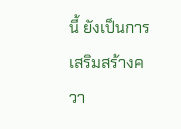นี้ ยังเป็นการเสริมสร้างควา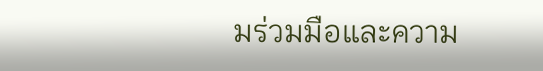มร่วมมือและความ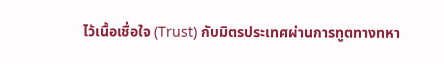ไว้เนื้อเชื่อใจ (Trust) กับมิตรประเทศผ่านการทูตทางทหา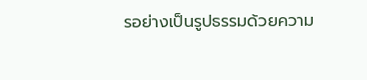รอย่างเป็นรูปธรรมด้วยความ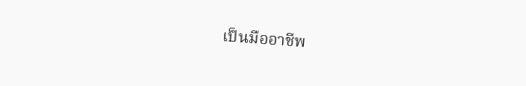เป็นมืออาชีพ